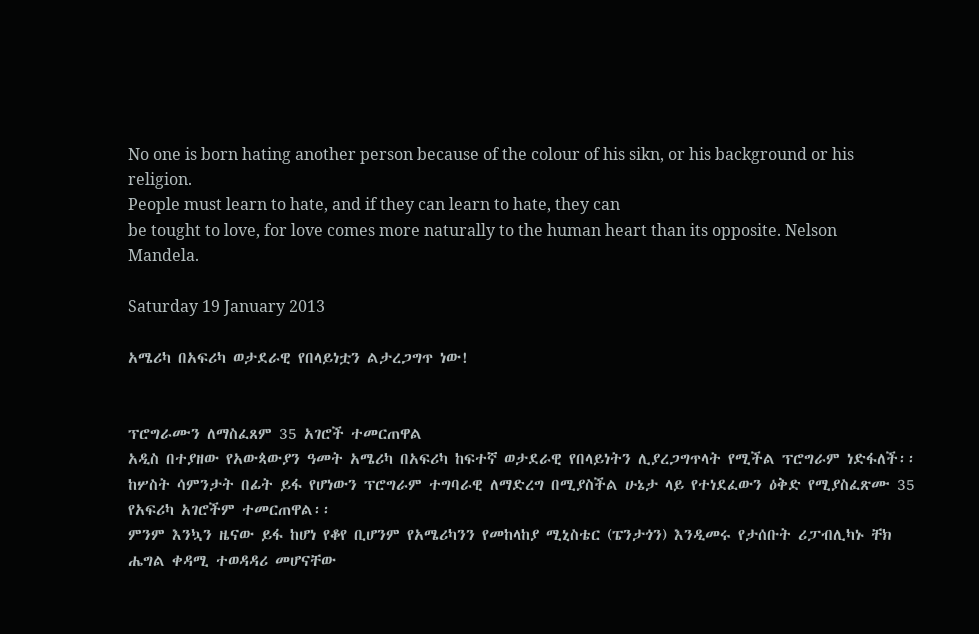No one is born hating another person because of the colour of his sikn, or his background or his religion.
People must learn to hate, and if they can learn to hate, they can
be tought to love, for love comes more naturally to the human heart than its opposite. Nelson Mandela.

Saturday 19 January 2013

አሜሪካ በአፍሪካ ወታደራዊ የበላይነቷን ልታረጋግጥ ነው!


ፕሮግራሙን ለማስፈጸም 35 አገሮች ተመርጠዋል
አዲስ በተያዘው የአውጳውያን ዓመት አሜሪካ በአፍሪካ ከፍተኛ ወታደራዊ የበላይነትን ሊያረጋግጥላት የሚችል ፕሮግራም ነድፋለች፡፡ ከሦስት ሳምንታት በፊት ይፋ የሆነውን ፕሮግራም ተግባራዊ ለማድረግ በሚያስችል ሁኔታ ላይ የተነደፈውን ዕቅድ የሚያስፈጽሙ 35 የአፍሪካ አገሮችም ተመርጠዋል፡፡
ምንም እንኳን ዜናው ይፋ ከሆነ የቆየ ቢሆንም የአሜሪካንን የመከላከያ ሚኒስቴር (ፔንታጎን) እንዲመሩ የታሰቡት ሪፓብሊካኑ ቸክ ሔግል ቀዳሚ ተወዳዳሪ መሆናቸው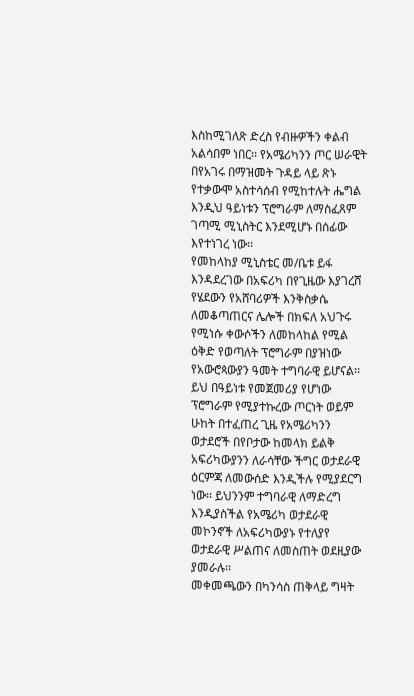እስከሚገለጽ ድረስ የብዙዎችን ቀልብ አልሳበም ነበር፡፡ የአሜሪካንን ጦር ሠራዊት በየአገሩ በማዝመት ጉዳይ ላይ ጽኑ የተቃውሞ አስተሳሰብ የሚከተሉት ሔግል እንዲህ ዓይነቱን ፕሮግራም ለማስፈጸም ገጣሚ ሚኒስትር እንደሚሆኑ በሰፊው እየተነገረ ነው፡፡
የመከላከያ ሚኒስቴር መ/ቤቱ ይፋ እንዳደረገው በአፍሪካ በየጊዜው እያገረሸ የሄደውን የአሸባሪዎች እንቅስቃሴ ለመቆጣጠርና ሌሎች በክፍለ አህጉሩ የሚነሱ ቀውሶችን ለመከላከል የሚል ዕቅድ የወጣለት ፕሮግራም በያዝነው የአውሮጳውያን ዓመት ተግባራዊ ይሆናል፡፡ ይህ በዓይነቱ የመጀመሪያ የሆነው ፕሮግራም የሚያተኩረው ጦርነት ወይም ሁከት በተፈጠረ ጊዜ የአሜሪካንን ወታደሮች በየቦታው ከመላክ ይልቅ አፍሪካውያንን ለራሳቸው ችግር ወታደራዊ ዕርምጃ ለመውሰድ እንዲችሉ የሚያደርግ ነው፡፡ ይህንንም ተግባራዊ ለማድረግ እንዲያስችል የአሜሪካ ወታደራዊ መኮንኖች ለአፍሪካውያኑ የተለያየ ወታደራዊ ሥልጠና ለመስጠት ወደዚያው ያመራሉ፡፡
መቀመጫውን በካንሳስ ጠቅላይ ግዛት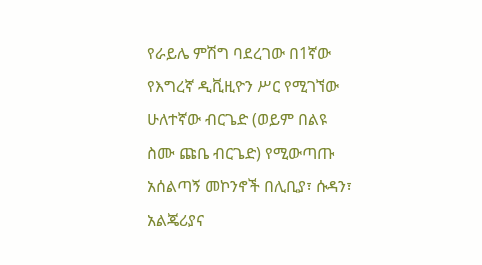የራይሌ ምሽግ ባደረገው በ1ኛው የእግረኛ ዲቪዚዮን ሥር የሚገኘው ሁለተኛው ብርጌድ (ወይም በልዩ ስሙ ጩቤ ብርጌድ) የሚውጣጡ አሰልጣኝ መኮንኖች በሊቢያ፣ ሱዳን፣ አልጄሪያና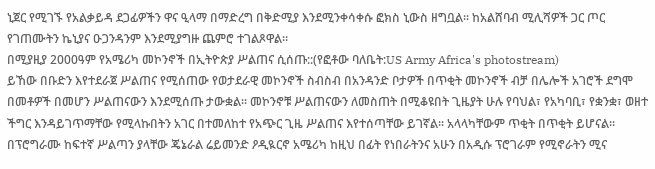ኒጀር የሚገኙ የአልቃይዳ ደጋፊዎችን ዋና ዒላማ በማድረግ በቅድሚያ እንደሚንቀሳቀሱ ፎክስ ኒውስ ዘግቧል፡፡ ከአልሸባብ ሚሊሻዎች ጋር ጦር የገጠሙትን ኬኒያና ዑጋንዳንም እንደሚያግዙ ጨምሮ ተገልጾዋል፡፡
በሚያዚያ 2000ዓም የአሜሪካ መኮንኖች በኢትዮጵያ ሥልጠና ሲሰጡ::(የፎቶው ባለቤት:US Army Africa's photostream)
ይኸው በቡድን እየተደራጀ ሥልጠና የሚሰጠው የወታደራዊ መኮንኖች ስብስብ በአንዳንድ ቦታዎች በጥቂት መኮንኖች ብቻ በሌሎች አገሮች ደግሞ በመቶዎች በመሆን ሥልጠናውን እንደሚሰጡ ታውቋል፡፡ መኮንኖቹ ሥልጠናውን ለመስጠት በሚቆዩበት ጊዜያት ሁሉ የባህል፣ የአካባቢ፣ የቋንቋ፣ ወዘተ ችግር እንዳይገጥማቸው የሚላኩበትን አገር በተመለከተ የአጭር ጊዜ ሥልጠና እየተሰጣቸው ይገኛል፡፡ አላላካቸውም ጥቂት በጥቂት ይሆናል፡፡
በፕሮግራሙ ከፍተኛ ሥልጣን ያላቸው ጄኔራል ሬይመንድ ዖዲዪርኖ አሜሪካ ከዚህ በፊት የነበራትንና አሁን በአዲሱ ፕሮገራም የሚኖራትን ሚና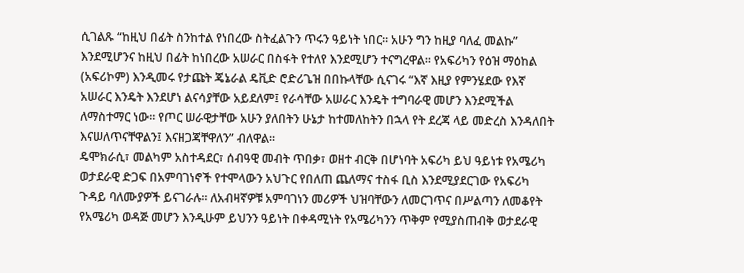ሲገልጹ “ከዚህ በፊት ስንከተል የነበረው ስትፈልጉን ጥሩን ዓይነት ነበር፡፡ አሁን ግን ከዚያ ባለፈ መልኩ” እንደሚሆንና ከዚህ በፊት ከነበረው አሠራር በስፋት የተለየ እንደሚሆን ተናግረዋል፡፡ የአፍሪካን የዕዝ ማዕከል (አፍሪኮም) እንዲመሩ የታጩት ጄኔራል ዴቪድ ሮድሪጌዝ በበኩላቸው ሲናገሩ “እኛ እዚያ የምንሄደው የእኛ አሠራር እንዴት እንደሆነ ልናሳያቸው አይደለም፤ የራሳቸው አሠራር እንዴት ተግባራዊ መሆን እንደሚችል ለማስተማር ነው፡፡ የጦር ሠራዊታቸው አሁን ያለበትን ሁኔታ ከተመለከትን በኋላ የት ደረጃ ላይ መድረስ እንዳለበት እናሠለጥናቸዋልን፤ እናዘጋጃቸዋለን” ብለዋል፡፡
ዴሞክራሲ፣ መልካም አስተዳደር፣ ሰብዓዊ መብት ጥበቃ፣ ወዘተ ብርቅ በሆነባት አፍሪካ ይህ ዓይነቱ የአሜሪካ ወታደራዊ ድጋፍ በአምባገነኖች የተሞላውን አህጉር የበለጠ ጨለማና ተስፋ ቢስ እንደሚያደርገው የአፍሪካ ጉዳይ ባለሙያዎች ይናገራሉ፡፡ ለአብዛኛዎቹ አምባገነን መሪዎች ህዝባቸውን ለመርገጥና በሥልጣን ለመቆየት የአሜሪካ ወዳጅ መሆን እንዲሁም ይህንን ዓይነት በቀዳሚነት የአሜሪካንን ጥቅም የሚያስጠብቅ ወታደራዊ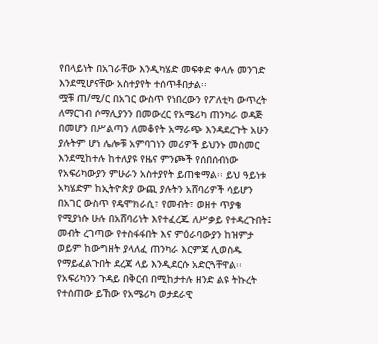የበላይነት በአገራቸው እንዲካሄድ መፍቀድ ቀላሉ መንገድ እንደሚሆናቸው አስተያየት ተሰጥቶበታል፡፡
ሟቹ ጠ/ሚ/ር በአገር ውስጥ የነበረውን የፖለቲካ ውጥረት ለማርገብ ሶማሊያንን በመውረር የአሜሪካ ጠንካራ ወዳጅ በመሆን በሥልጣን ለመቆየት አማራጭ እንዳደረጉት አሁን ያሉትም ሆነ ሌሎቹ አምባገነን መሪዎች ይህንኑ መስመር እንደሚከተሉ ከተለያዩ የዜና ምንጮች የሰበሰብነው የአፍሪካውያን ምሁራን አስተያየት ይጠቁማል፡፡ ይህ ዓይነቱ አካሄድም ከኢትዮጵያ ውጪ ያሉትን አሸባሪዎች ሳይሆን በአገር ውስጥ የዴሞክራሲ፣ የመብት፣ ወዘተ ጥያቄ የሚያነሱ ሁሉ በአሸባሪነት እየተፈረጁ ለሥቃይ የተዳረጉበት፤ መብት ረገጣው የተስፋፋበት እና ምዕራባውያን ከዝምታ ወይም ከውግዘት ያላለፈ ጠንካራ እርምጃ ሊወስዱ የማይፈልጉበት ደረጃ ላይ እንዲደርሱ አድርጓቸዋል፡፡
የአፍሪካንን ጉዳይ በቅርብ በሚከታተሉ ዘንድ ልዩ ትኩረት የተሰጠው ይኸው የአሜሪካ ወታደራዊ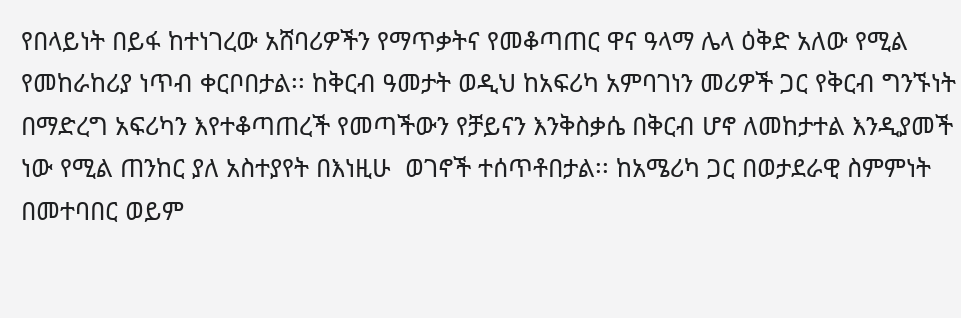የበላይነት በይፋ ከተነገረው አሸባሪዎችን የማጥቃትና የመቆጣጠር ዋና ዓላማ ሌላ ዕቅድ አለው የሚል የመከራከሪያ ነጥብ ቀርቦበታል፡፡ ከቅርብ ዓመታት ወዲህ ከአፍሪካ አምባገነን መሪዎች ጋር የቅርብ ግንኙነት በማድረግ አፍሪካን እየተቆጣጠረች የመጣችውን የቻይናን እንቅስቃሴ በቅርብ ሆኖ ለመከታተል እንዲያመች ነው የሚል ጠንከር ያለ አስተያየት በእነዚሁ  ወገኖች ተሰጥቶበታል፡፡ ከአሜሪካ ጋር በወታደራዊ ስምምነት በመተባበር ወይም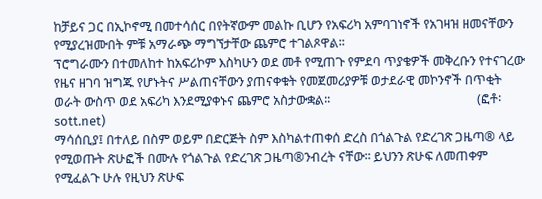ከቻይና ጋር በኢኮኖሚ በመተሳሰር በየትኛውም መልኩ ቢሆን የአፍሪካ አምባገነኖች የአገዛዝ ዘመናቸውን የሚያረዝሙበት ምቹ አማራጭ ማግኘታቸው ጨምሮ ተገልጾዋል፡፡
ፕሮግራሙን በተመለከተ ከአፍሪኮም እስካሁን ወደ መቶ የሚጠጉ የምደባ ጥያቄዎች መቅረቡን የተናገረው የዜና ዘገባ ዝግጁ የሆኑትና ሥልጠናቸውን ያጠናቀቁት የመጀመሪያዎቹ ወታደራዊ መኮንኖች በጥቂት ወራት ውስጥ ወደ አፍሪካ እንደሚያቀኑና ጨምሮ አስታውቋል፡፡                                                 (ፎቶ፡ sott.net)
ማሳሰቢያ፤ በተለይ በስም ወይም በድርጅት ስም እስካልተጠቀሰ ድረስ በጎልጉል የድረገጽ ጋዜጣ® ላይ የሚወጡት ጽሁፎች በሙሉ የጎልጉል የድረገጽ ጋዜጣ®ንብረት ናቸው፡፡ ይህንን ጽሁፍ ለመጠቀም የሚፈልጉ ሁሉ የዚህን ጽሁፍ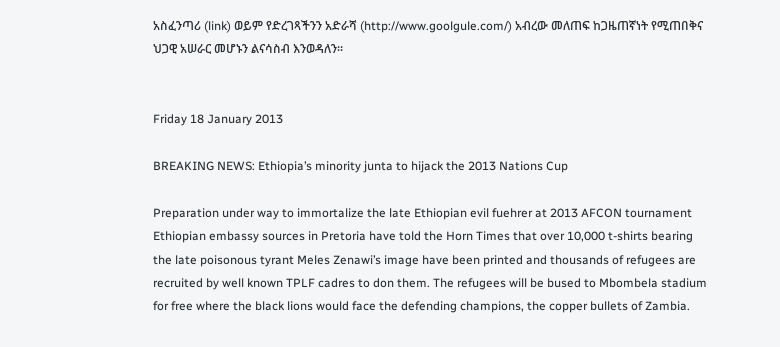አስፈንጣሪ (link) ወይም የድረገጻችንን አድራሻ (http://www.goolgule.com/) አብረው መለጠፍ ከጋዜጠኛነት የሚጠበቅና ህጋዊ አሠራር መሆኑን ልናሳስብ እንወዳለን፡፡


Friday 18 January 2013

BREAKING NEWS: Ethiopia’s minority junta to hijack the 2013 Nations Cup

Preparation under way to immortalize the late Ethiopian evil fuehrer at 2013 AFCON tournament
Ethiopian embassy sources in Pretoria have told the Horn Times that over 10,000 t-shirts bearing the late poisonous tyrant Meles Zenawi’s image have been printed and thousands of refugees are recruited by well known TPLF cadres to don them. The refugees will be bused to Mbombela stadium for free where the black lions would face the defending champions, the copper bullets of Zambia.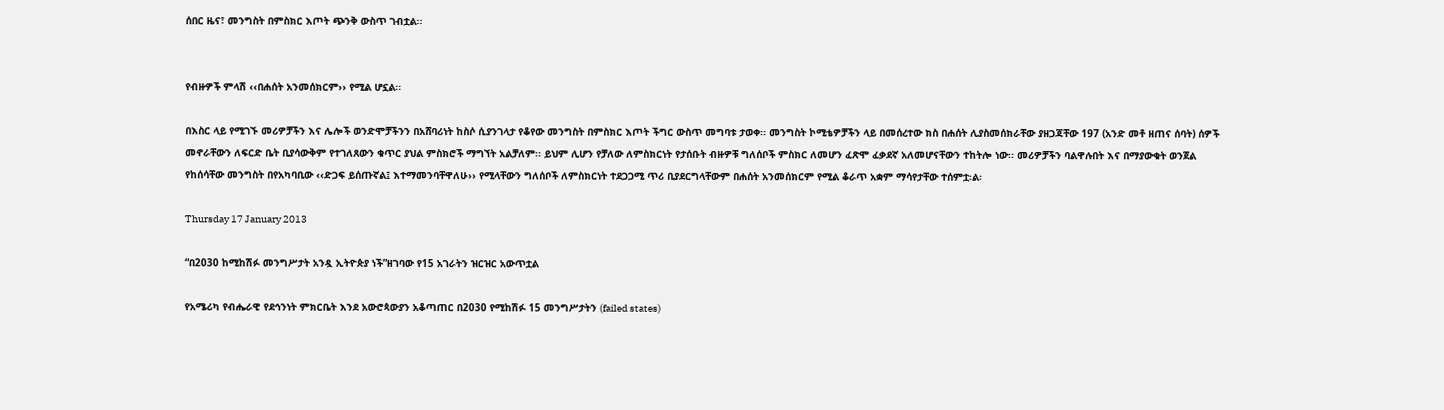ሰበር ዜና፣ መንግስት በምስክር እጦት ጭንቅ ውስጥ ገብቷል፡፡


የብዙዎች ምላሽ ‹‹በሐሰት አንመሰክርም›› የሚል ሆኗል፡፡

በእስር ላይ የሚገኙ መሪዎቻችን እና ሌሎች ወንድሞቻችንን በአሸባሪነት ከስሶ ሲያንገላታ የቆየው መንግስት በምስክር እጦት ችግር ውስጥ መግባቱ ታወቀ፡፡ መንግስት ኮሚቴዎቻችን ላይ በመሰረተው ክስ በሐሰት ሊያስመሰክራቸው ያዘጋጃቸው 197 (አንድ መቶ ዘጠና ሰባት) ሰዎች መኖራቸውን ለፍርድ ቤት ቢያሳውቅም የተገለጸውን ቁጥር ያህል ምስክሮች ማግኘት አልቻለም፡፡ ይህም ሊሆን የቻለው ለምስክርነት የታሰቡት ብዙዎቹ ግለሰቦች ምስክር ለመሆን ፈጽሞ ፈቃደኛ አለመሆናቸውን ተከትሎ ነው፡፡ መሪዎቻችን ባልዋሉበት እና በማያውቁት ወንጀል የከሰሳቸው መንግስት በየአካባቢው ‹‹ድጋፍ ይሰጡኛል፤ እተማመንባቸዋለሁ›› የሚላቸውን ግለሰቦች ለምስክርነት ተደጋጋሚ ጥሪ ቢያደርግላቸውም በሐሰት አንመሰክርም የሚል ቆራጥ አቋም ማሳየታቸው ተሰምቷ፡ል፡

Thursday 17 January 2013

“በ2030 ከሚከሽፉ መንግሥታት አንዷ ኢትዮጵያ ነች”ዘገባው የ15 አገራትን ዝርዝር አውጥቷል

የአሜሪካ የብሔራዊ የደኅንነት ምክርቤት እንደ አውሮጳውያን አቆጣጠር በ2030 የሚከሽፉ 15 መንግሥታትን (failed states)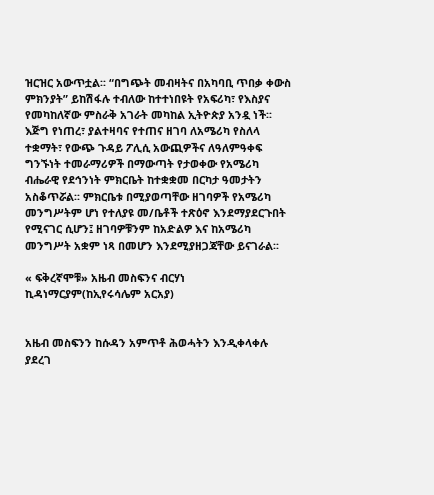ዝርዝር አውጥቷል፡፡ “በግጭት መብዛትና በአካባቢ ጥበቃ ቀውስ ምክንያት” ይከሽፋሉ ተብለው ከተተነበዩት የአፍሪካ፣ የእስያና የመካከለኛው ምስራቅ አገራት መካከል ኢትዮጵያ አንዷ ነች፡፡
እጅግ የነጠረ፣ ያልተዛባና የተጠና ዘገባ ለአሜሪካ የስለላ ተቋማት፣ የውጭ ጉዳይ ፖሊሲ አውጪዎችና ለዓለምዓቀፍ ግንኙነት ተመራማሪዎች በማውጣት የታወቀው የአሜሪካ ብሔራዊ የደኅንነት ምክርቤት ከተቋቋመ በርካታ ዓመታትን አስቆጥሯል፡፡ ምክርቤቱ በሚያወጣቸው ዘገባዎች የአሜሪካ መንግሥትም ሆነ የተለያዩ መ/ቤቶች ተጽዕኖ እንደማያደርጉበት የሚናገር ሲሆን፤ ዘገባዎቹንም ከአድልዎ እና ከአሜሪካ መንግሥት አቋም ነጻ በመሆን እንደሚያዘጋጃቸው ይናገራል፡፡

« ፍቅረኛሞቹ» አዜብ መስፍንና ብርሃነ ኪዳነማርያም(ከኢየሩሳሌም አርአያ)


አዜብ መስፍንን ከሱዳን አምጥቶ ሕወሓትን እንዲቀላቀሉ ያደረገ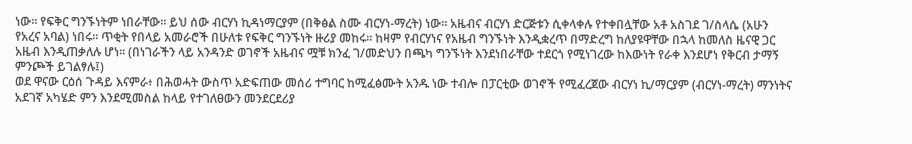ነው። የፍቅር ግንኙነትም ነበራቸው። ይህ ሰው ብርሃነ ኪዳነማርያም (በቅፅል ስሙ ብርሃነ-ማረት) ነው። አዜብና ብርሃነ ድርጅቱን ሲቀላቀሉ የተቀበሏቸው አቶ አስገደ ገ/ስላሴ (አሁን የአረና አባል) ነበሩ። ጥቂት የበላይ አመራሮች በሁለቱ የፍቅር ግንኙነት ዙሪያ መከሩ። ከዛም የብርሃነና የአዜብ ግንኙነት እንዲቋረጥ በማድረግ ከለያዩዋቸው በኋላ ከመለስ ዜናዊ ጋር አዜብ እንዲጠቃለሉ ሆነ። (በነገራችን ላይ አንዳንድ ወገኖች አዜብና ሟቹ ክንፈ ገ/መድህን በጫካ ግንኙነት እንደነበራቸው ተደርጎ የሚነገረው ከእውነት የራቀ እንደሆነ የቅርብ ታማኝ ምንጮች ይገልፃሉ፤)
ወደ ዋናው ርዕሰ ጉዳይ እናምራ፥ በሕወሓት ውስጥ አድፍጠው መሰሪ ተግባር ከሚፈፅሙት አንዱ ነው ተብሎ በፓርቲው ወገኖች የሚፈረጀው ብርሃነ ኪ/ማርያም (ብርሃነ-ማረት) ማንነትና አደገኛ አካሄድ ምን እንደሚመስል ከላይ የተገለፀውን መንደርደሪያ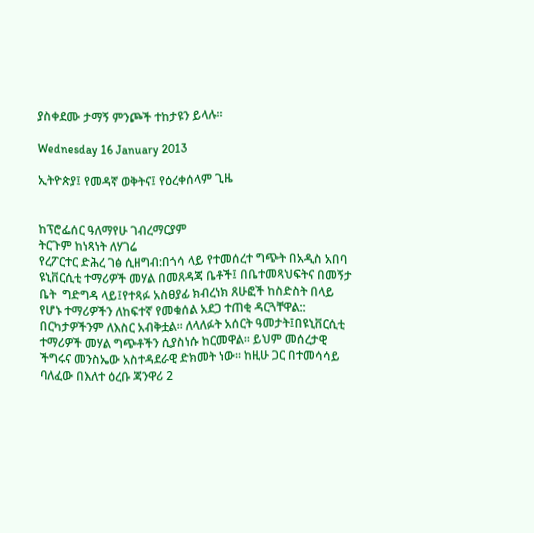ያስቀደሙ ታማኝ ምንጮች ተከታዩን ይላሉ።

Wednesday 16 January 2013

ኢትዮጵያ፤ የመዳኛ ወቅትና፤ የዕረቀሰላም ጊዜ


ከፕሮፌሰር ዓለማየሁ ገብረማርያም
ትርጉም ከነጻነት ለሃገሬ
የረፖርተር ድሕረ ገፅ ሲዘግብ:በጎሳ ላይ የተመሰረተ ግጭት በአዲስ አበባ ዩኒቨርሲቲ ተማሪዎች መሃል በመጸዳጃ ቤቶች፤ በቤተመጻህፍትና በመኝታ ቤት  ግድግዳ ላይ፤የተጻፉ አስፀያፊ ክብረነክ ጸሁፎች ከስድስት በላይ የሆኑ ተማሪዎችን ለከፍተኛ የመቁሰል አደጋ ተጠቂ ዳርጓቸዋል:: በርካታዎችንም ለእስር አብቅቷል፡፡ ለላለፉት አሰርት ዓመታት፤በዩኒቨርሲቲ ተማሪዎች መሃል ግጭቶችን ሲያስነሱ ከርመዋል፡፡ ይህም መሰረታዊ ችግሩና መንስኤው አስተዳደራዊ ድክመት ነው፡፡ ከዚሁ ጋር በተመሳሳይ ባለፈው በእለተ ዕረቡ ጃንዋሪ 2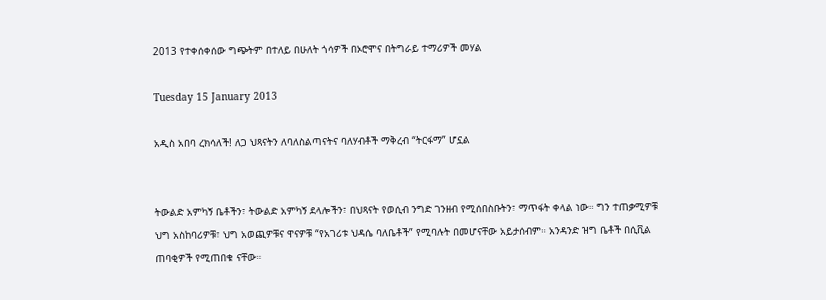2013 የተቀሰቀሰው ግጭትም በተለይ በሁለት ጎሳዎች በኦሮሞና በትግራይ ተማሪዎች መሃል

Tuesday 15 January 2013

አዲስ አበባ ረክሳለች! ለጋ ህጻናትን ለባለስልጣናትና ባለሃብቶች ማቅረብ “ትርፋማ” ሆኗል


ትውልድ አምካኝ ቤቶችን፣ ትውልድ አምካኝ ደላሎችን፣ በህጻናት የወሲብ ንግድ ገንዘብ የሚሰበስቡትን፣ ማጥፋት ቀላል ነው። ግን ተጠቃሚዎቹ ህግ አስከባሪዎቹ፣ ህግ አወጪዎቹና ዋናዎቹ “የአገሪቱ ህዳሴ ባለቤቶች” የሚባሉት በመሆናቸው አይታሰብም። አንዳንድ ዝግ ቤቶች በሲቪል ጠባቂዎች የሚጠበቁ ናቸው።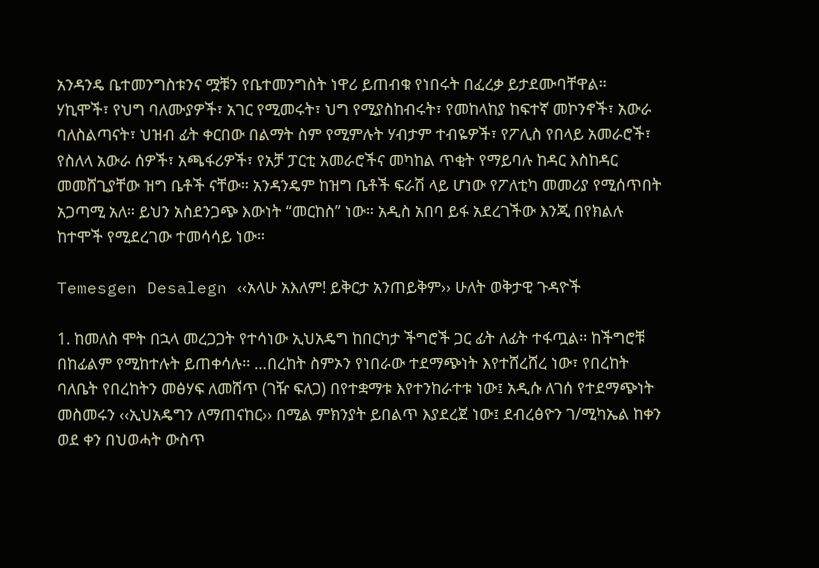አንዳንዴ ቤተመንግስቱንና ሟቹን የቤተመንግስት ነዋሪ ይጠብቁ የነበሩት በፈረቃ ይታደሙባቸዋል።
ሃኪሞች፣ የህግ ባለሙያዎች፣ አገር የሚመሩት፣ ህግ የሚያስከብሩት፣ የመከላከያ ከፍተኛ መኮንኖች፣ አውራ ባለስልጣናት፣ ህዝብ ፊት ቀርበው በልማት ስም የሚምሉት ሃብታም ተብዬዎች፣ የፖሊስ የበላይ አመራሮች፣ የስለላ አውራ ሰዎች፣ አጫፋሪዎች፣ የአቻ ፓርቲ አመራሮችና መካከል ጥቂት የማይባሉ ከዳር እስከዳር መመሸጊያቸው ዝግ ቤቶች ናቸው። አንዳንዴም ከዝግ ቤቶች ፍራሽ ላይ ሆነው የፖለቲካ መመሪያ የሚሰጥበት አጋጣሚ አለ። ይህን አስደንጋጭ እውነት “መርከስ” ነው። አዲስ አበባ ይፋ አደረገችው እንጂ በየክልሉ ከተሞች የሚደረገው ተመሳሳይ ነው።

Temesgen Desalegn ‹‹አላሁ አእለም! ይቅርታ አንጠይቅም›› ሁለት ወቅታዊ ጉዳዮች

1. ከመለስ ሞት በኋላ መረጋጋት የተሳነው ኢህአዴግ ከበርካታ ችግሮች ጋር ፊት ለፊት ተፋጧል፡፡ ከችግሮቹ በከፊልም የሚከተሉት ይጠቀሳሉ፡፡ …በረከት ስምኦን የነበራው ተደማጭነት እየተሸረሸረ ነው፣ የበረከት ባለቤት የበረከትን መፅሃፍ ለመሸጥ (ገዥ ፍለጋ) በየተቋማቱ እየተንከራተቱ ነው፤ አዲሱ ለገሰ የተደማጭነት መስመሩን ‹‹ኢህአዴግን ለማጠናከር›› በሚል ምክንያት ይበልጥ እያደረጀ ነው፤ ደብረፅዮን ገ/ሚካኤል ከቀን ወደ ቀን በህወሓት ውስጥ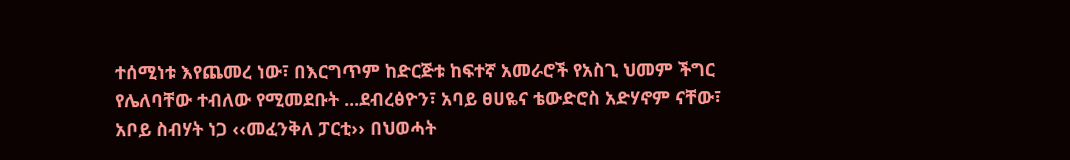ተሰሚነቱ እየጨመረ ነው፣ በእርግጥም ከድርጅቱ ከፍተኛ አመራሮች የአስጊ ህመም ችግር የሌለባቸው ተብለው የሚመደቡት ...ደብረፅዮን፣ አባይ ፀሀዬና ቴውድሮስ አድሃኖም ናቸው፣ አቦይ ስብሃት ነጋ ‹‹መፈንቅለ ፓርቲ›› በህወሓት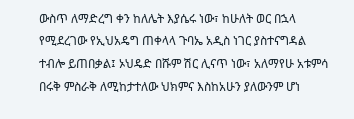ውስጥ ለማድረግ ቀን ከለሌት እያሴሩ ነው፣ ከሁለት ወር በኋላ የሚደረገው የኢህአዴግ ጠቀላላ ጉባኤ አዲስ ነገር ያስተናግዳል ተብሎ ይጠበቃል፤ ኦህዴድ በሹም ሽር ሊናጥ ነው፣ አለማየሁ አቱምሳ በሩቅ ምስራቅ ለሚከታተለው ህክምና እስከአሁን ያለውንም ሆነ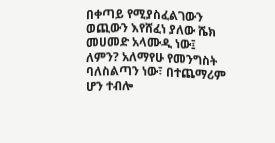በቀጣይ የሚያስፈልገውን ወጪውን እየሸፈነ ያለው ሼክ መሀመድ አላሙዲ ነው፤ ለምን? አለማየሁ የመንግስት ባለስልጣን ነው፣ በተጨማሪም ሆን ተብሎ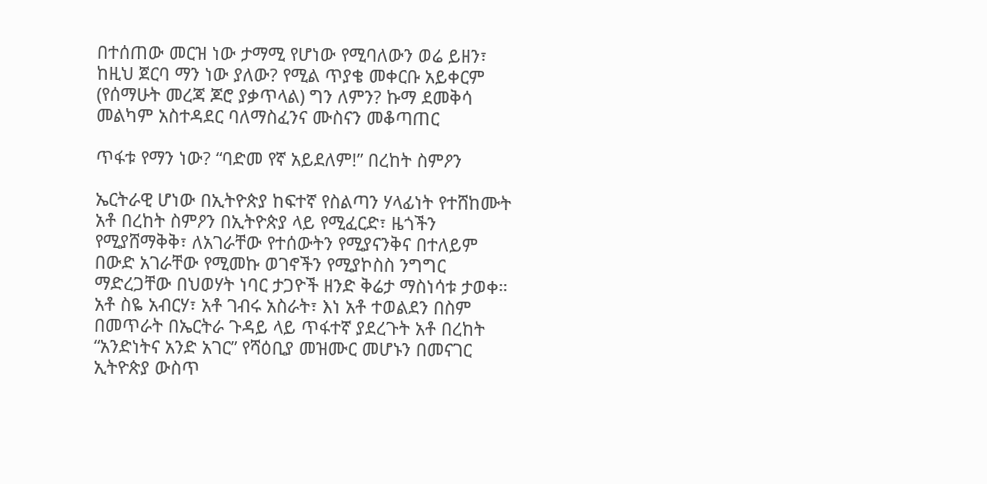በተሰጠው መርዝ ነው ታማሚ የሆነው የሚባለውን ወሬ ይዘን፣ ከዚህ ጀርባ ማን ነው ያለው? የሚል ጥያቄ መቀርቡ አይቀርም (የሰማሁት መረጃ ጆሮ ያቃጥላል) ግን ለምን? ኩማ ደመቅሳ መልካም አስተዳደር ባለማስፈንና ሙስናን መቆጣጠር

ጥፋቱ የማን ነው? “ባድመ የኛ አይደለም!” በረከት ስምዖን

ኤርትራዊ ሆነው በኢትዮጵያ ከፍተኛ የስልጣን ሃላፊነት የተሸከሙት አቶ በረከት ስምዖን በኢትዮጵያ ላይ የሚፈርድ፣ ዜጎችን የሚያሸማቅቅ፣ ለአገራቸው የተሰውትን የሚያናንቅና በተለይም በውድ አገራቸው የሚመኩ ወገኖችን የሚያኮስስ ንግግር ማድረጋቸው በህወሃት ነባር ታጋዮች ዘንድ ቅሬታ ማስነሳቱ ታወቀ። አቶ ስዬ አብርሃ፣ አቶ ገብሩ አስራት፣ እነ አቶ ተወልደን በስም በመጥራት በኤርትራ ጉዳይ ላይ ጥፋተኛ ያደረጉት አቶ በረከት “አንድነትና አንድ አገር” የሻዕቢያ መዝሙር መሆኑን በመናገር ኢትዮጵያ ውስጥ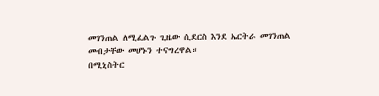መገንጠል ለሚፈልጉ ጊዜው ሲደርስ እንደ ኤርትራ መገንጠል መብታቸው መሆኑን ተናግረዋል።
በሚኒስትር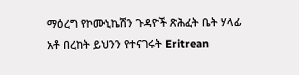ማዕረግ የኮሙኒኬሽን ጉዳዮች ጽሕፈት ቤት ሃላፊ አቶ በረከት ይህንን የተናገሩት Eritrean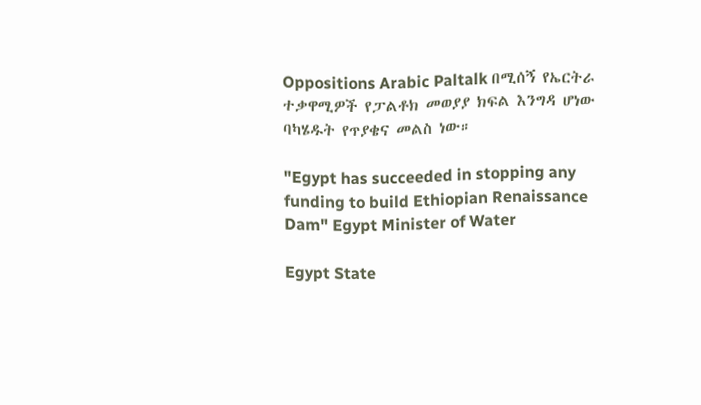Oppositions Arabic Paltalk በሚሰኝ የኤርትራ ተቃዋሚዎች የፓልቶክ መወያያ ክፍል እንግዳ ሆነው ባካሄዱት የጥያቄና መልስ ነው።

"Egypt has succeeded in stopping any funding to build Ethiopian Renaissance Dam" Egypt Minister of Water

Egypt State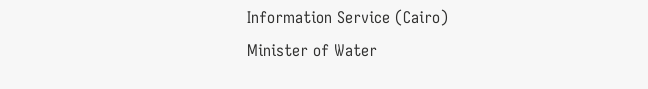Information Service (Cairo)
Minister of Water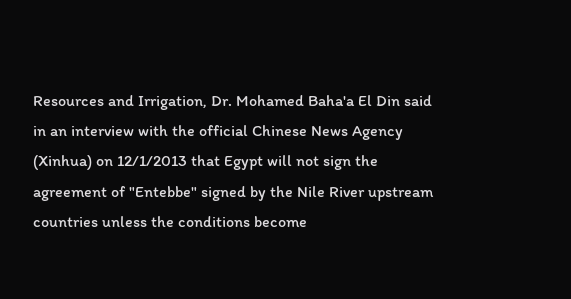Resources and Irrigation, Dr. Mohamed Baha'a El Din said in an interview with the official Chinese News Agency (Xinhua) on 12/1/2013 that Egypt will not sign the agreement of "Entebbe" signed by the Nile River upstream countries unless the conditions become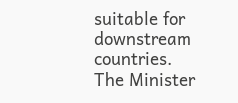suitable for downstream countries.
The Minister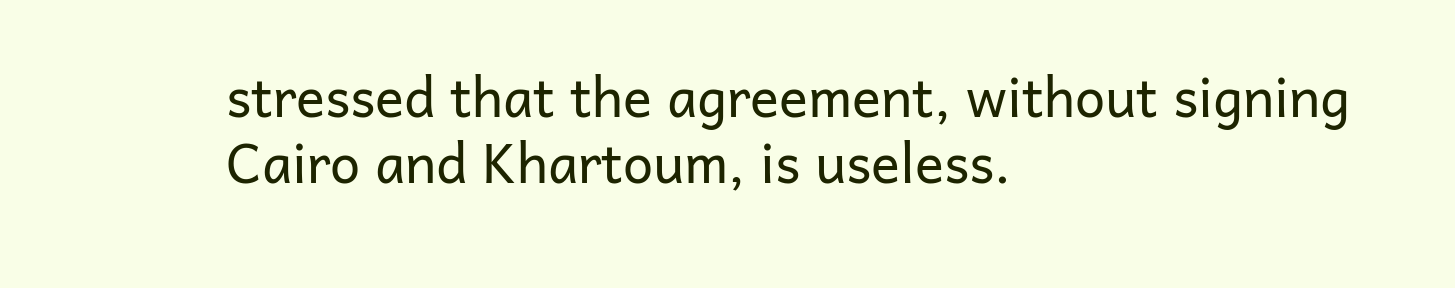stressed that the agreement, without signing Cairo and Khartoum, is useless.